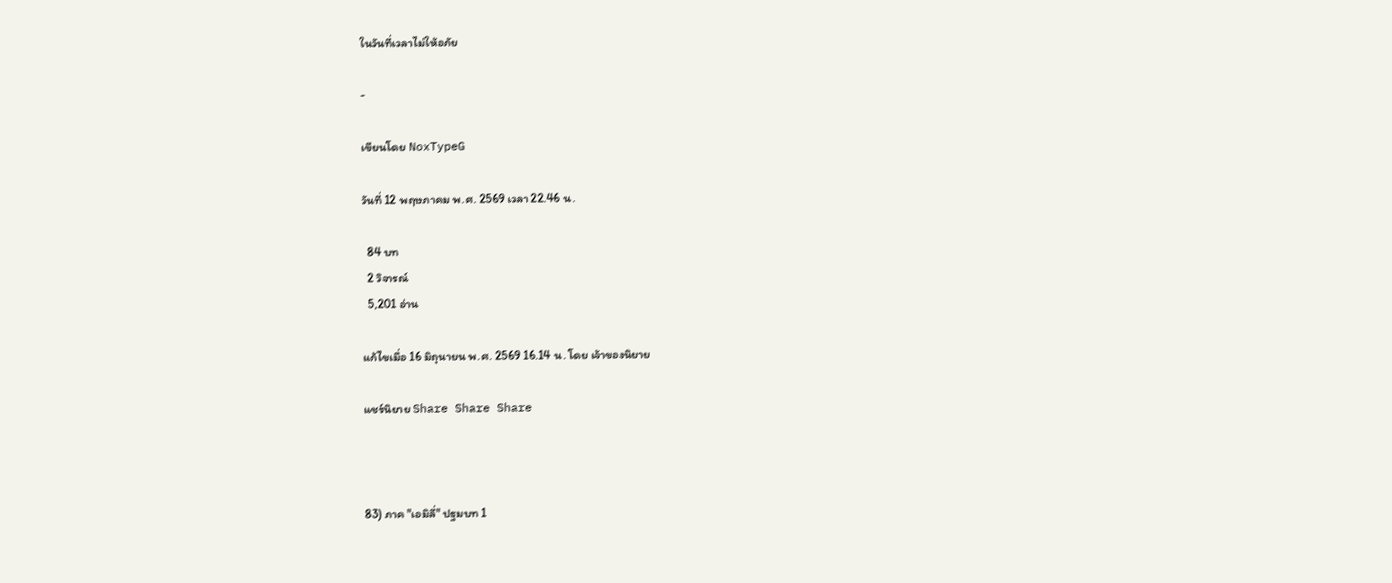ในวันที่เวลาไม่ให้อภัย

-

เขียนโดย NoxTypeG

วันที่ 12 พฤษภาคม พ.ศ. 2569 เวลา 22.46 น.

  84 บท
  2 วิจารณ์
  5,201 อ่าน

แก้ไขเมื่อ 16 มิถุนายน พ.ศ. 2569 16.14 น. โดย เจ้าของนิยาย

แชร์นิยาย Share Share Share



83) ภาค "เอมิลี่" ปฐมบท 1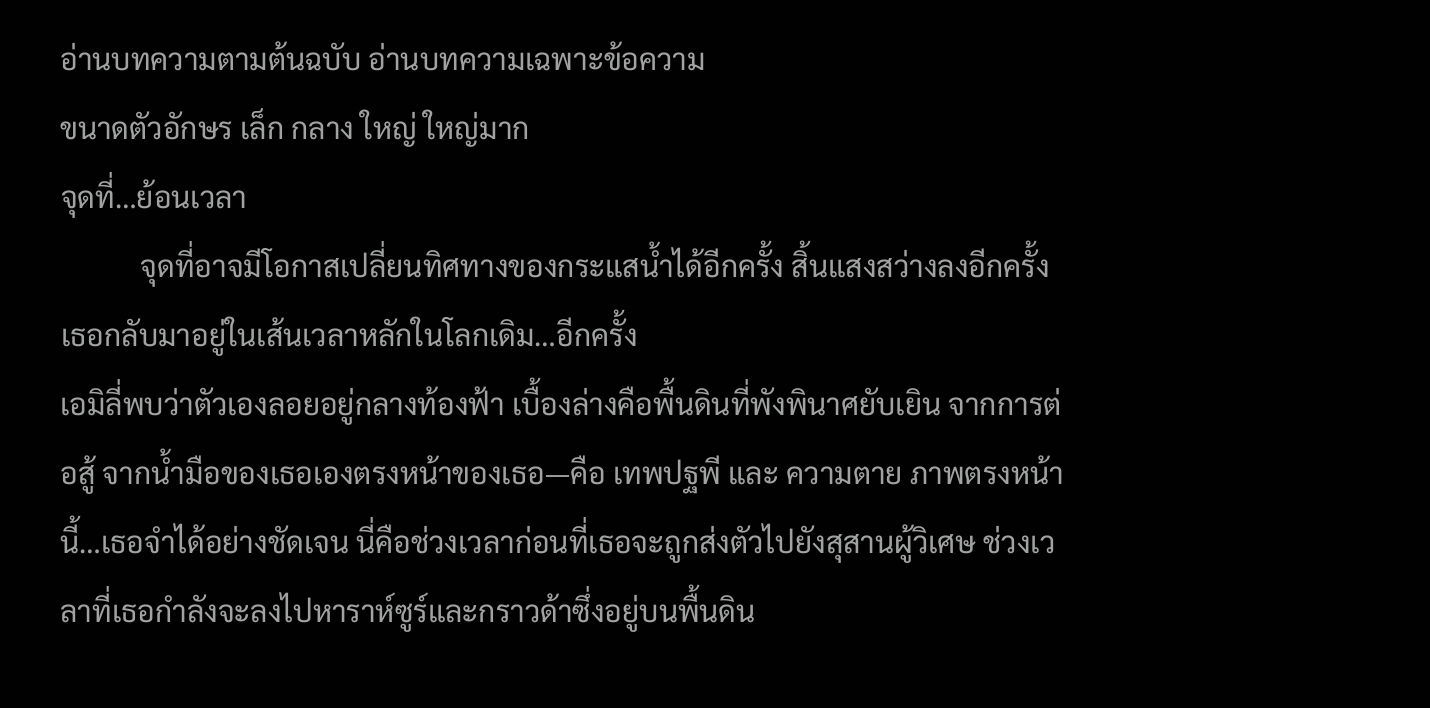อ่านบทความตามต้นฉบับ อ่านบทความเฉพาะข้อความ
ขนาดตัวอักษร เล็ก กลาง ใหญ่ ใหญ่มาก
จุดที่…ย้อนเวลา
           จุดที่อาจมีโอกาสเปลี่ยนทิศทางของกระแสน้ำได้อีกครั้ง สิ้นแสงสว่างลงอีกครั้งเธอกลับมาอยู่ในเส้นเวลาหลักในโลกเดิม…อีกครั้ง
เอมิลี่พบว่าตัวเองลอยอยู่กลางท้องฟ้า เบื้องล่างคือพื้นดินที่พังพินาศยับเยิน จากการต่อสู้ จากน้ำมือของเธอเองตรงหน้าของเธอ—คือ เทพปฐพี และ ความตาย ภาพตรงหน้านี้…เธอจำได้อย่างชัดเจน นี่คือช่วงเวลาก่อนที่เธอจะถูกส่งตัวไปยังสุสานผู้วิเศษ ช่วงเวลาที่เธอกำลังจะลงไปหาราห์ซูร์และกราวด้าซึ่งอยู่บนพื้นดิน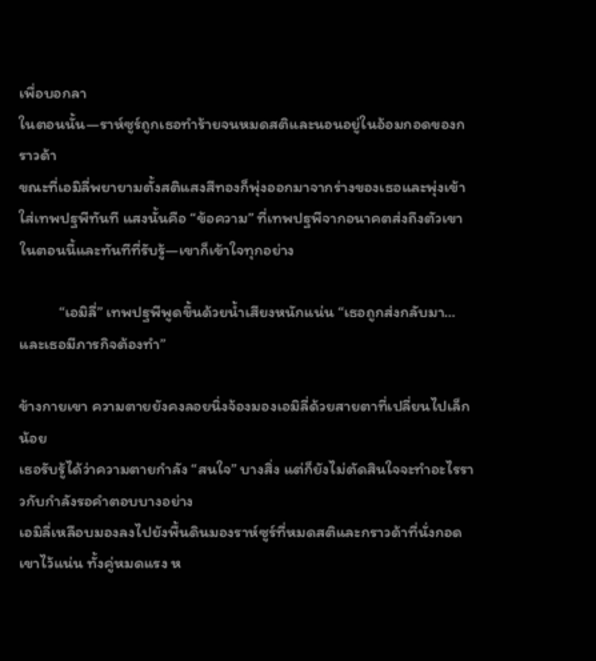เพื่อบอกลา
ในตอนนั้น—ราห์ซูร์ถูกเธอทำร้ายจนหมดสติและนอนอยู่ในอ้อมกอดของกราวด้า
ขณะที่เอมิลี่พยายามตั้งสติแสงสีทองก็พุ่งออกมาจากร่างของเธอและพุ่งเข้าใส่เทพปฐพีทันที แสงนั้นคือ “ข้อความ” ที่เทพปฐพีจากอนาคตส่งถึงตัวเขาในตอนนี้และทันทีที่รับรู้—เขาก็เข้าใจทุกอย่าง

           “เอมิลี่” เทพปฐพีพูดขึ้นด้วยน้ำเสียงหนักแน่น “เธอถูกส่งกลับมา…และเธอมีภารกิจต้องทำ”

ข้างกายเขา ความตายยังคงลอยนิ่งจ้องมองเอมิลี่ด้วยสายตาที่เปลี่ยนไปเล็กน้อย
เธอรับรู้ได้ว่าความตายกำลัง “สนใจ” บางสิ่ง แต่ก็ยังไม่ตัดสินใจจะทำอะไรราวกับกำลังรอคำตอบบางอย่าง
เอมิลี่เหลือบมองลงไปยังพื้นดินมองราห์ซูร์ที่หมดสติและกราวด้าที่นั่งกอดเขาไว้แน่น ทั้งคู่หมดแรง ห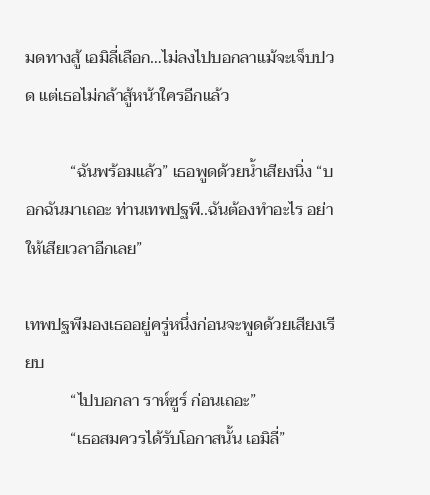มดทางสู้ เอมิลี่เลือก…ไม่ลงไปบอกลาแม้จะเจ็บปวด แต่เธอไม่กล้าสู้หน้าใครอีกแล้ว

           “ฉันพร้อมแล้ว” เธอพูดด้วยน้ำเสียงนิ่ง “บอกฉันมาเถอะ ท่านเทพปฐพี..ฉันต้องทำอะไร อย่าให้เสียเวลาอีกเลย”

เทพปฐพีมองเธออยู่ครู่หนึ่งก่อนจะพูดด้วยเสียงเรียบ
           “ไปบอกลา ราห์ซูร์ ก่อนเถอะ”
           “เธอสมควรได้รับโอกาสนั้น เอมิลี่”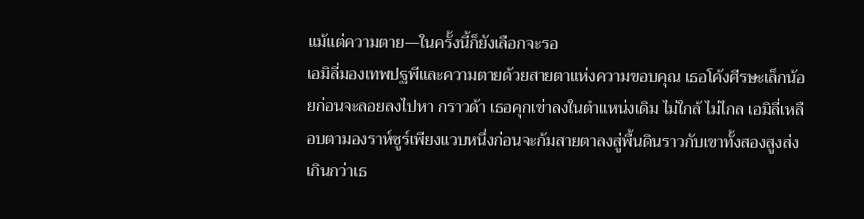แม้แต่ความตาย—ในครั้งนี้ก็ยังเลือกจะรอ
เอมิลี่มองเทพปฐพีและความตายด้วยสายตาแห่งความขอบคุณ เธอโค้งศีรษะเล็กน้อยก่อนจะลอยลงไปหา กราวด้า เธอคุกเข่าลงในตำแหน่งเดิม ไม่ใกล้ ไม่ไกล เอมิลี่เหลือบตามองราห์ซูร์เพียงแวบหนึ่งก่อนจะก้มสายตาลงสู่พื้นดินราวกับเขาทั้งสองสูงส่งเกินกว่าเธ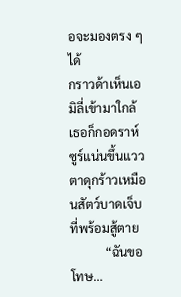อจะมองตรง ๆ ได้
กราวด้าเห็นเอมิลี่เข้ามาใกล้ เธอก็กอดราห์ซูร์แน่นขึ้นแววตาดุกร้าวเหมือนสัตว์บาดเจ็บที่พร้อมสู้ตาย
           “ฉันขอโทษ…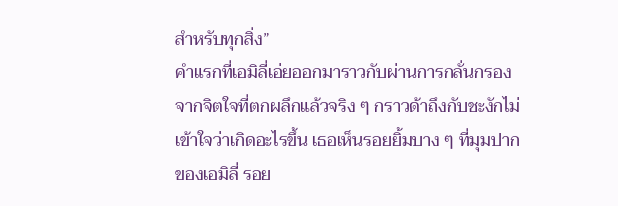สำหรับทุกสิ่ง”
คำแรกที่เอมิลี่เอ่ยออกมาราวกับผ่านการกลั่นกรองจากจิตใจที่ตกผลึกแล้วจริง ๆ กราวด้าถึงกับชะงักไม่เข้าใจว่าเกิดอะไรขึ้น เธอเห็นรอยยิ้มบาง ๆ ที่มุมปากของเอมิลี่ รอย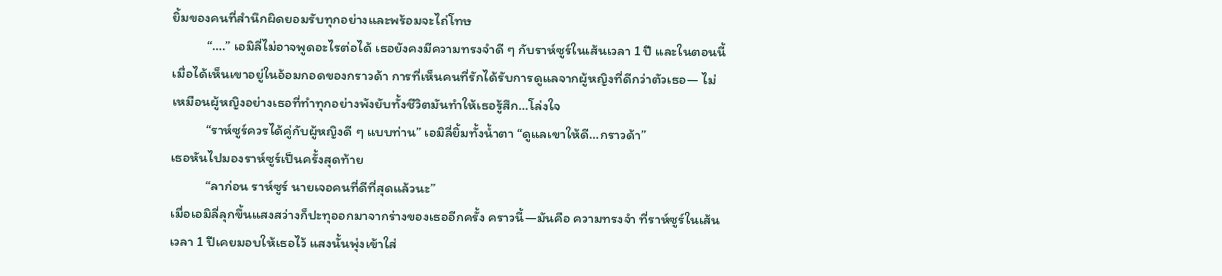ยิ้มของคนที่สำนึกผิดยอมรับทุกอย่างและพร้อมจะไถ่โทษ
           “….” เอมิลี่ไม่อาจพูดอะไรต่อได้ เธอยังคงมีความทรงจำดี ๆ กับราห์ซูร์ในเส้นเวลา 1 ปี และในตอนนี้เมื่อได้เห็นเขาอยู่ในอ้อมกอดของกราวด้า การที่เห็นคนที่รักได้รับการดูแลจากผู้หญิงที่ดีกว่าตัวเธอ— ไม่เหมือนผู้หญิงอย่างเธอที่ทำทุกอย่างพังยับทั้งชีวิตมันทำให้เธอรู้สึก…โล่งใจ
           “ราห์ซูร์ควรได้คู่กับผู้หญิงดี ๆ แบบท่าน” เอมิลี่ยิ้มทั้งน้ำตา “ดูแลเขาให้ดี…กราวด้า”
เธอหันไปมองราห์ซูร์เป็นครั้งสุดท้าย
           “ลาก่อน ราห์ซูร์ นายเจอคนที่ดีที่สุดแล้วนะ”
เมื่อเอมิลี่ลุกขึ้นแสงสว่างก็ปะทุออกมาจากร่างของเธออีกครั้ง คราวนี้—มันคือ ความทรงจำ ที่ราห์ซูร์ในเส้นเวลา 1 ปีเคยมอบให้เธอไว้ แสงนั้นพุ่งเข้าใส่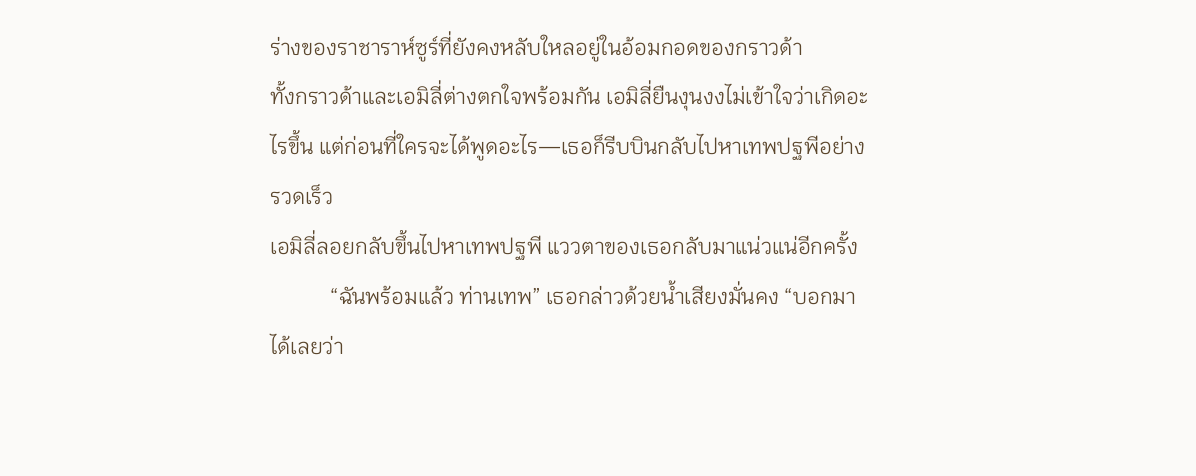ร่างของราชาราห์ซูร์ที่ยังคงหลับใหลอยู่ในอ้อมกอดของกราวด้า
ทั้งกราวด้าและเอมิลี่ต่างตกใจพร้อมกัน เอมิลี่ยืนงุนงงไม่เข้าใจว่าเกิดอะไรขึ้น แต่ก่อนที่ใครจะได้พูดอะไร—เธอก็รีบบินกลับไปหาเทพปฐพีอย่างรวดเร็ว
เอมิลี่ลอยกลับขึ้นไปหาเทพปฐพี แววตาของเธอกลับมาแน่วแน่อีกครั้ง
           “ฉันพร้อมแล้ว ท่านเทพ” เธอกล่าวด้วยน้ำเสียงมั่นคง “บอกมาได้เลยว่า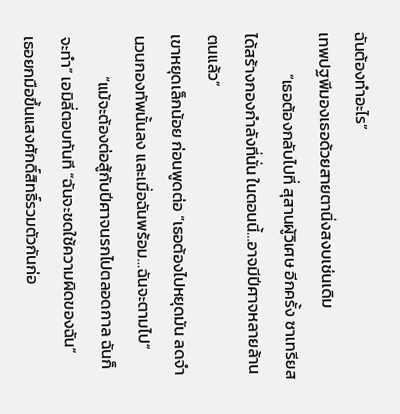ฉันต้องทำอะไร”
เทพปฐพีมองเธอด้วยสายตานิ่งสงบเช่นเดิม
           “เธอต้องกลับไปที่ สุสานผู้วิเศษ อีกครั้ง ซาเทรียสได้สร้างกองกำลังที่นั่น ในตอนนี้…อาจมีปีศาจหลายล้านตนแล้ว”
เขาหยุดเล็กน้อย ก่อนพูดต่อ “เธอต้องไปหยุดมัน ลดจำนวนกองทัพนั้นลง และเมื่อฉันพร้อม…ฉันจะตามไป”
           “แม้จะต้องต่อสู้กับปีศาจนรกไปตลอดกาล ฉันก็จะทำ” เอมิลี่ตอบทันที “ฉันจะชดใช้ความผิดของฉัน”
เธอยกมือขึ้นแสงศักดิ์สิทธิ์รวมตัวกันก่อ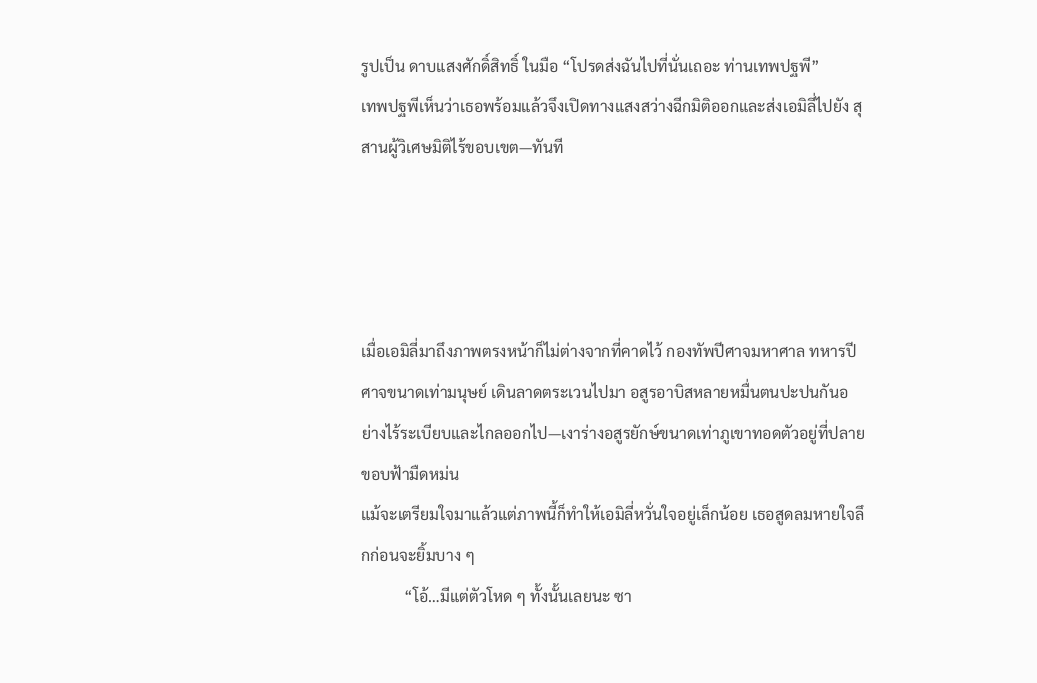รูปเป็น ดาบแสงศักดิ์สิทธิ์ ในมือ “โปรดส่งฉันไปที่นั่นเถอะ ท่านเทพปฐพี”
เทพปฐพีเห็นว่าเธอพร้อมแล้วจึงเปิดทางแสงสว่างฉีกมิติออกและส่งเอมิลี่ไปยัง สุสานผู้วิเศษมิติไร้ขอบเขต—ทันที




เมื่อเอมิลี่มาถึงภาพตรงหน้าก็ไม่ต่างจากที่คาดไว้ กองทัพปีศาจมหาศาล ทหารปีศาจขนาดเท่ามนุษย์ เดินลาดตระเวนไปมา อสูรอาบิสหลายหมื่นตนปะปนกันอย่างไร้ระเบียบและไกลออกไป—เงาร่างอสูรยักษ์ขนาดเท่าภูเขาทอดตัวอยู่ที่ปลายขอบฟ้ามืดหม่น
แม้จะเตรียมใจมาแล้วแต่ภาพนี้ก็ทำให้เอมิลี่หวั่นใจอยู่เล็กน้อย เธอสูดลมหายใจลึกก่อนจะยิ้มบาง ๆ
           “โอ้…มีแต่ตัวโหด ๆ ทั้งนั้นเลยนะ ซา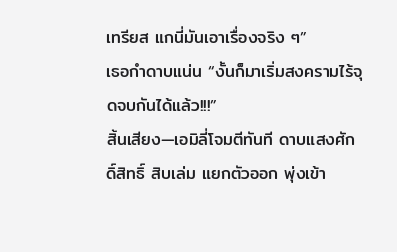เทรียส แกนี่มันเอาเรื่องจริง ๆ”
เธอกำดาบแน่น “งั้นก็มาเริ่มสงครามไร้จุดจบกันได้แล้ว!!!”
สิ้นเสียง—เอมิลี่โจมตีทันที ดาบแสงศักดิ์สิทธิ์ สิบเล่ม แยกตัวออก พุ่งเข้า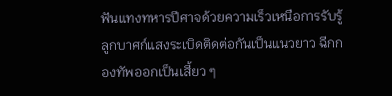ฟันแทงทหารปีศาจด้วยความเร็วเหนือการรับรู้ ลูกบาศก์แสงระเบิดติดต่อกันเป็นแนวยาว ฉีกกองทัพออกเป็นเสี้ยว ๆ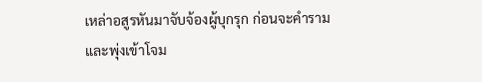เหล่าอสูรหันมาจับจ้องผู้บุกรุก ก่อนจะคำรามและพุ่งเข้าโจม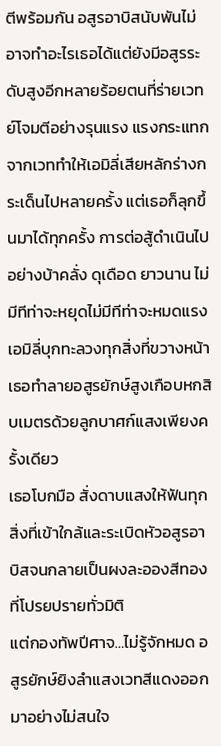ตีพร้อมกัน อสูรอาบิสนับพันไม่อาจทำอะไรเธอได้แต่ยังมีอสูรระดับสูงอีกหลายร้อยตนที่ร่ายเวทย์โจมตีอย่างรุนแรง แรงกระแทกจากเวททำให้เอมิลี่เสียหลักร่างกระเด็นไปหลายครั้ง แต่เธอก็ลุกขึ้นมาได้ทุกครั้ง การต่อสู้ดำเนินไปอย่างบ้าคลั่ง ดุเดือด ยาวนาน ไม่มีทีท่าจะหยุดไม่มีทีท่าจะหมดแรง
เอมิลี่บุกทะลวงทุกสิ่งที่ขวางหน้า เธอทำลายอสูรยักษ์สูงเกือบหกสิบเมตรด้วยลูกบาศก์แสงเพียงครั้งเดียว
เธอโบกมือ สั่งดาบแสงให้ฟันทุกสิ่งที่เข้าใกล้และระเบิดหัวอสูรอาบิสจนกลายเป็นผงละอองสีทองที่โปรยปรายทั่วมิติ
แต่กองทัพปีศาจ…ไม่รู้จักหมด อสูรยักษ์ยิงลำแสงเวทสีแดงออกมาอย่างไม่สนใจ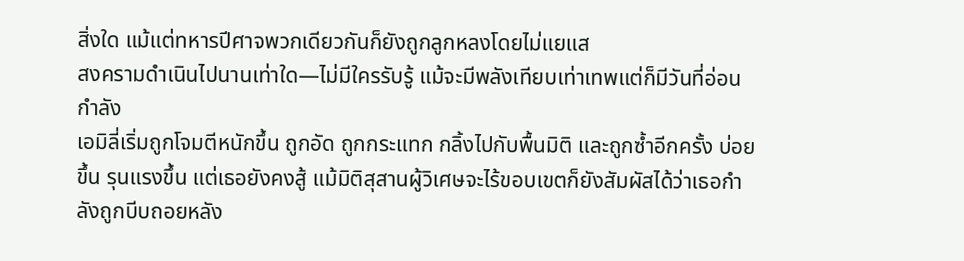สิ่งใด แม้แต่ทหารปีศาจพวกเดียวกันก็ยังถูกลูกหลงโดยไม่แยแส
สงครามดำเนินไปนานเท่าใด—ไม่มีใครรับรู้ แม้จะมีพลังเทียบเท่าเทพแต่ก็มีวันที่อ่อนกำลัง
เอมิลี่เริ่มถูกโจมตีหนักขึ้น ถูกอัด ถูกกระแทก กลิ้งไปกับพื้นมิติ และถูกซ้ำอีกครั้ง บ่อยขึ้น รุนแรงขึ้น แต่เธอยังคงสู้ แม้มิติสุสานผู้วิเศษจะไร้ขอบเขตก็ยังสัมผัสได้ว่าเธอกำลังถูกบีบถอยหลัง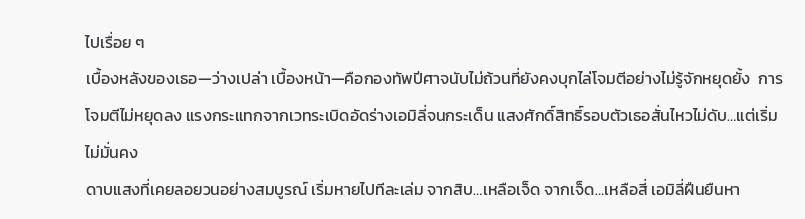ไปเรื่อย ๆ
เบื้องหลังของเธอ—ว่างเปล่า เบื้องหน้า—คือกองทัพปีศาจนับไม่ถ้วนที่ยังคงบุกไล่โจมตีอย่างไม่รู้จักหยุดยั้ง  การโจมตีไม่หยุดลง แรงกระแทกจากเวทระเบิดอัดร่างเอมิลี่จนกระเด็น แสงศักดิ์สิทธิ์รอบตัวเธอสั่นไหวไม่ดับ…แต่เริ่ม ไม่มั่นคง
ดาบแสงที่เคยลอยวนอย่างสมบูรณ์ เริ่มหายไปทีละเล่ม จากสิบ…เหลือเจ็ด จากเจ็ด…เหลือสี่ เอมิลี่ฝืนยืนหา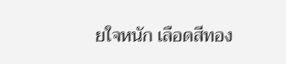ยใจหนัก เลือดสีทอง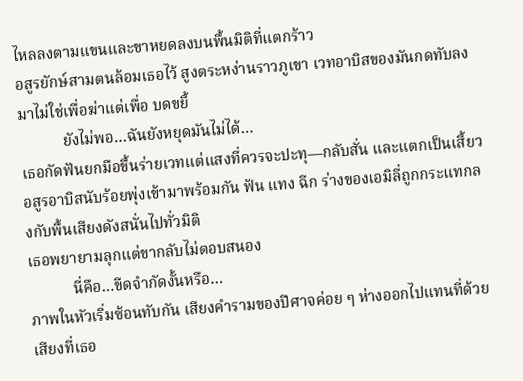ไหลลงตามแขนและขาหยดลงบนพื้นมิติที่แตกร้าว
อสูรยักษ์สามตนล้อมเธอไว้ สูงตระหง่านราวภูเขา เวทอาบิสของมันกดทับลงมาไม่ใช่เพื่อฆ่าแต่เพื่อ บดขยี้
           ยังไม่พอ…ฉันยังหยุดมันไม่ได้…
เธอกัดฟันยกมือขึ้นร่ายเวทแต่แสงที่ควรจะปะทุ—กลับสั่น และแตกเป็นเสี้ยว
อสูรอาบิสนับร้อยพุ่งเข้ามาพร้อมกัน ฟัน แทง ฉีก ร่างของเอมิลี่ถูกกระแทกลงกับพื้นเสียงดังสนั่นไปทั่วมิติ
เธอพยายามลุกแต่ขากลับไม่ตอบสนอง
           นี่คือ…ขีดจำกัดงั้นหรือ…
ภาพในหัวเริ่มซ้อนทับกัน เสียงคำรามของปีศาจค่อย ๆ ห่างออกไปแทนที่ด้วยเสียงที่เธอ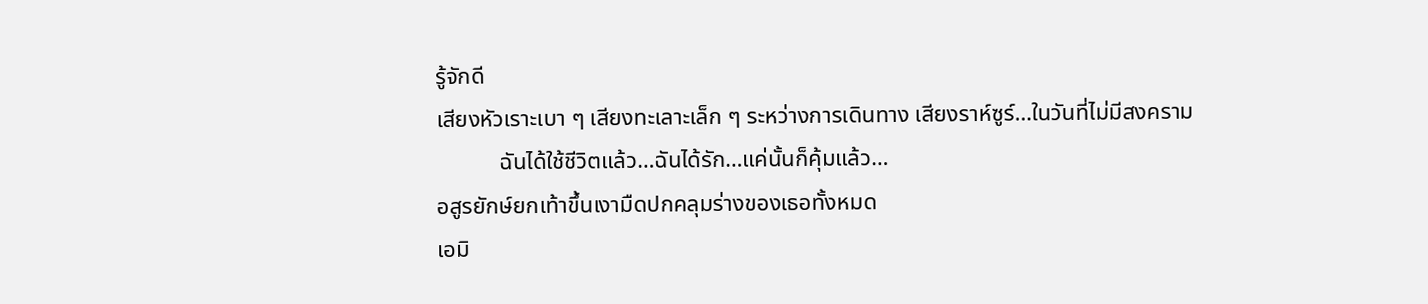รู้จักดี
เสียงหัวเราะเบา ๆ เสียงทะเลาะเล็ก ๆ ระหว่างการเดินทาง เสียงราห์ซูร์…ในวันที่ไม่มีสงคราม
           ฉันได้ใช้ชีวิตแล้ว…ฉันได้รัก…แค่นั้นก็คุ้มแล้ว…
อสูรยักษ์ยกเท้าขึ้นเงามืดปกคลุมร่างของเธอทั้งหมด
เอมิ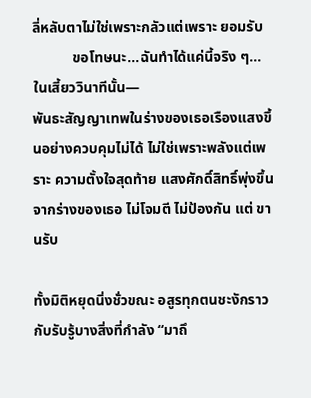ลี่หลับตาไม่ใช่เพราะกลัวแต่เพราะ ยอมรับ
           ขอโทษนะ…ฉันทำได้แค่นี้จริง ๆ…ในเสี้ยววินาทีนั้น—
พันธะสัญญาเทพในร่างของเธอเรืองแสงขึ้นอย่างควบคุมไม่ได้ ไม่ใช่เพราะพลังแต่เพราะ ความตั้งใจสุดท้าย แสงศักดิ์สิทธิ์พุ่งขึ้นจากร่างของเธอ ไม่โจมตี ไม่ป้องกัน แต่ ขานรับ

ทั้งมิติหยุดนิ่งชั่วขณะ อสูรทุกตนชะงักราวกับรับรู้บางสิ่งที่กำลัง “มาถึ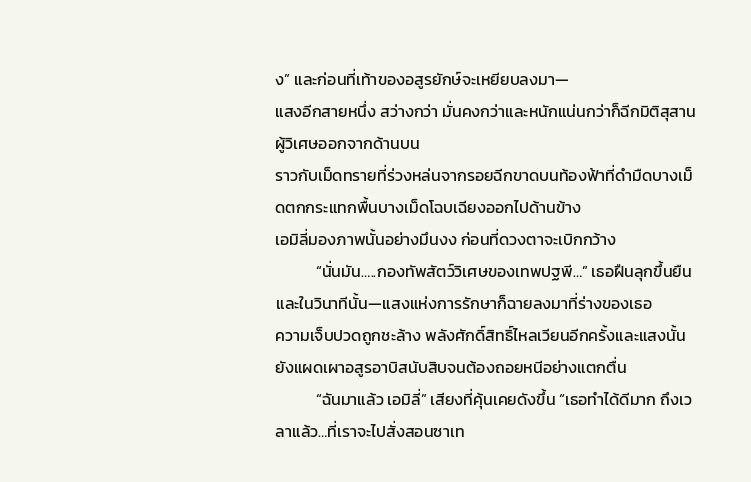ง” และก่อนที่เท้าของอสูรยักษ์จะเหยียบลงมา—
แสงอีกสายหนึ่ง สว่างกว่า มั่นคงกว่าและหนักแน่นกว่าก็ฉีกมิติสุสานผู้วิเศษออกจากด้านบน
ราวกับเม็ดทรายที่ร่วงหล่นจากรอยฉีกขาดบนท้องฟ้าที่ดำมืดบางเม็ดตกกระแทกพื้นบางเม็ดโฉบเฉียงออกไปด้านข้าง
เอมิลี่มองภาพนั้นอย่างมึนงง ก่อนที่ดวงตาจะเบิกกว้าง
           “นั่นมัน…..กองทัพสัตว์วิเศษของเทพปฐพี…” เธอฝืนลุกขึ้นยืนและในวินาทีนั้น—แสงแห่งการรักษาก็ฉายลงมาที่ร่างของเธอ
ความเจ็บปวดถูกชะล้าง พลังศักดิ์สิทธิ์ไหลเวียนอีกครั้งและแสงนั้นยังแผดเผาอสูรอาบิสนับสิบจนต้องถอยหนีอย่างแตกตื่น
           “ฉันมาแล้ว เอมิลี่” เสียงที่คุ้นเคยดังขึ้น “เธอทำได้ดีมาก ถึงเวลาแล้ว…ที่เราจะไปสั่งสอนซาเท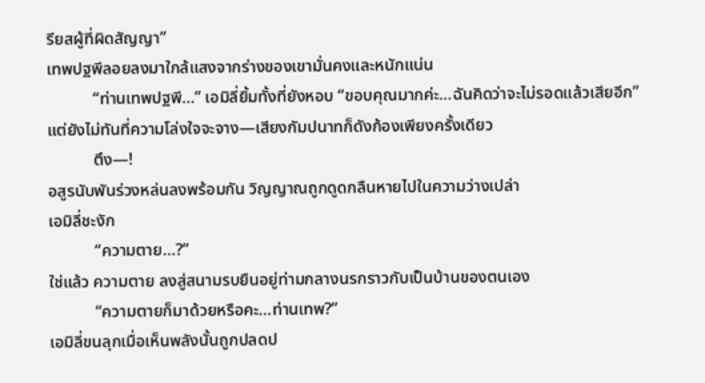รียสผู้ที่ผิดสัญญา”
เทพปฐพีลอยลงมาใกล้แสงจากร่างของเขามั่นคงและหนักแน่น
           “ท่านเทพปฐพี…” เอมิลี่ยิ้มทั้งที่ยังหอบ “ขอบคุณมากค่ะ…ฉันคิดว่าจะไม่รอดแล้วเสียอีก”
แต่ยังไม่ทันที่ความโล่งใจจะจาง—เสียงกัมปนาทก็ดังก้องเพียงครั้งเดียว
           ตึง—!
อสูรนับพันร่วงหล่นลงพร้อมกัน วิญญาณถูกดูดกลืนหายไปในความว่างเปล่า
เอมิลี่ชะงัก
           “ความตาย…?”
ใช่แล้ว ความตาย ลงสู่สนามรบยืนอยู่ท่ามกลางนรกราวกับเป็นบ้านของตนเอง
           “ความตายก็มาด้วยหรือคะ…ท่านเทพ?”
เอมิลี่ขนลุกเมื่อเห็นพลังนั้นถูกปลดป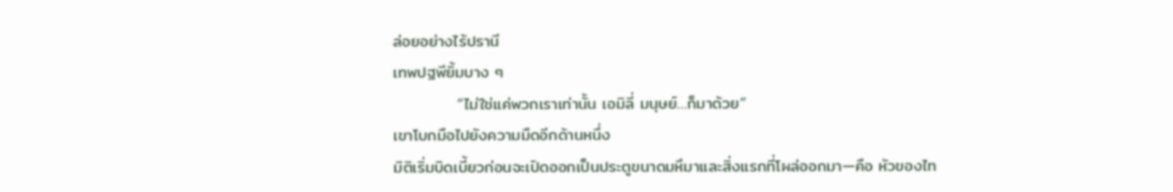ล่อยอย่างไร้ปรานี
เทพปฐพียิ้มบาง ๆ
           “ไม่ใช่แค่พวกเราเท่านั้น เอมิลี่ มนุษย์…ก็มาด้วย”
เขาโบกมือไปยังความมืดอีกด้านหนึ่ง
มิติเริ่มบิดเบี้ยวก่อนจะเปิดออกเป็นประตูขนาดมหึมาและสิ่งแรกที่โผล่ออกมา—คือ หัวของไท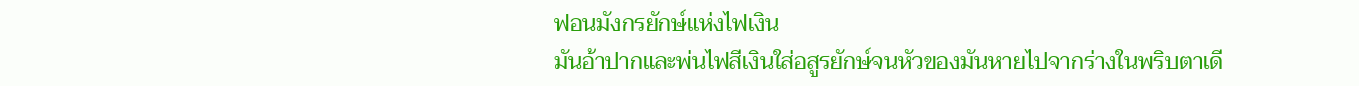ฟอนมังกรยักษ์แห่งไฟเงิน
มันอ้าปากและพ่นไฟสีเงินใส่อสูรยักษ์จนหัวของมันหายไปจากร่างในพริบตาเดี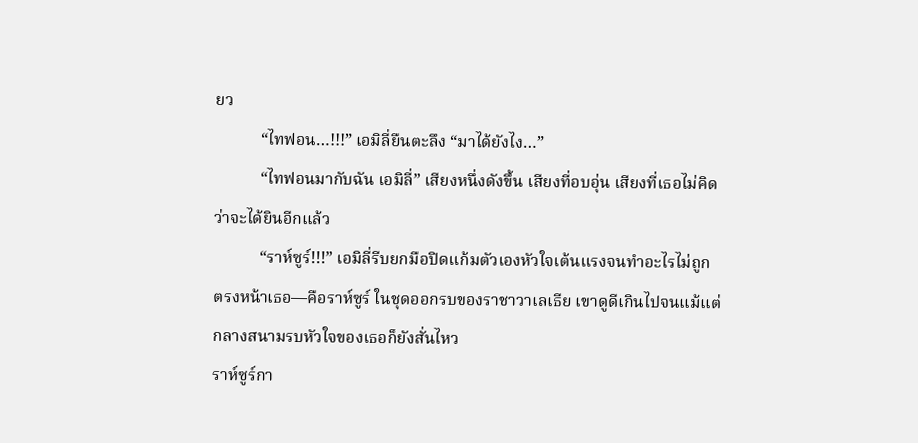ยว
           “ไทฟอน…!!!” เอมิลี่ยืนตะลึง “มาได้ยังไง…”
           “ไทฟอนมากับฉัน เอมิลี่” เสียงหนึ่งดังขึ้น เสียงที่อบอุ่น เสียงที่เธอไม่คิดว่าจะได้ยินอีกแล้ว
           “ราห์ซูร์!!!” เอมิลี่รีบยกมือปิดแก้มตัวเองหัวใจเต้นแรงจนทำอะไรไม่ถูก
ตรงหน้าเธอ—คือราห์ซูร์ ในชุดออกรบของราชาวาเลเธีย เขาดูดีเกินไปจนแม้แต่กลางสนามรบหัวใจของเธอก็ยังสั่นไหว
ราห์ซูร์กา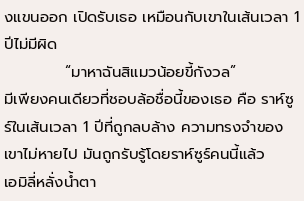งแขนออก เปิดรับเธอ เหมือนกับเขาในเส้นเวลา 1 ปีไม่มีผิด
           “มาหาฉันสิแมวน้อยขี้กังวล”
มีเพียงคนเดียวที่ชอบล้อชื่อนี้ของเธอ คือ ราห์ซูร์ในเส้นเวลา 1 ปีที่ถูกลบล้าง ความทรงจำของเขาไม่หายไป มันถูกรับรู้โดยราห์ซูร์คนนี้แล้ว
เอมิลี่หลั่งน้ำตา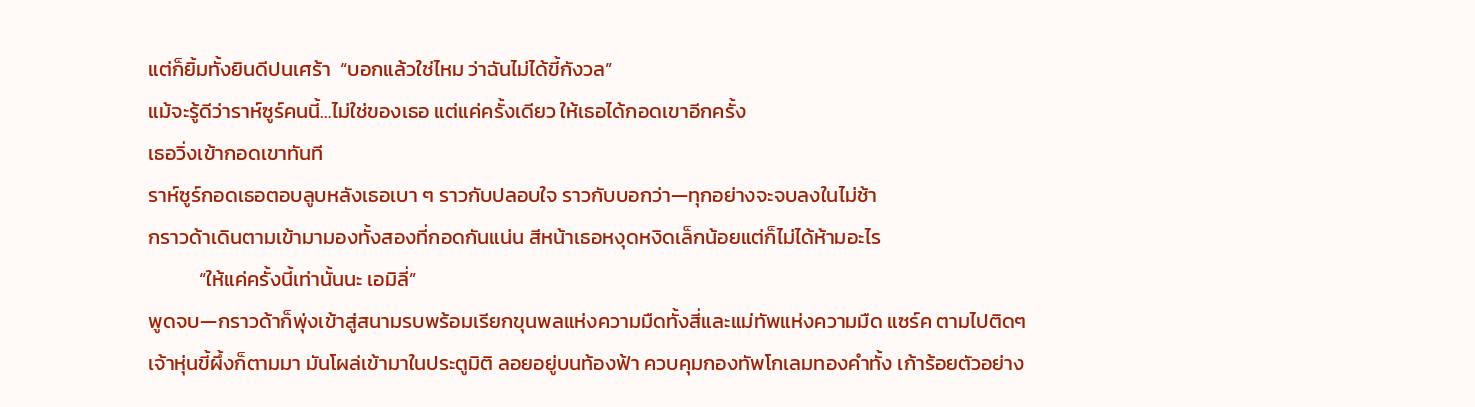แต่ก็ยิ้มทั้งยินดีปนเศร้า  “บอกแล้วใช่ไหม ว่าฉันไม่ได้ขี้กังวล”
แม้จะรู้ดีว่าราห์ซูร์คนนี้…ไม่ใช่ของเธอ แต่แค่ครั้งเดียว ให้เธอได้กอดเขาอีกครั้ง
เธอวิ่งเข้ากอดเขาทันที
ราห์ซูร์กอดเธอตอบลูบหลังเธอเบา ๆ ราวกับปลอบใจ ราวกับบอกว่า—ทุกอย่างจะจบลงในไม่ช้า
กราวด้าเดินตามเข้ามามองทั้งสองที่กอดกันแน่น สีหน้าเธอหงุดหงิดเล็กน้อยแต่ก็ไม่ได้ห้ามอะไร
           “ให้แค่ครั้งนี้เท่านั้นนะ เอมิลี่”
พูดจบ—กราวด้าก็พุ่งเข้าสู่สนามรบพร้อมเรียกขุนพลแห่งความมืดทั้งสี่และแม่ทัพแห่งความมืด แซร์ค ตามไปติดๆ
เจ้าหุ่นขี้ผึ้งก็ตามมา มันโผล่เข้ามาในประตูมิติ ลอยอยู่บนท้องฟ้า ควบคุมกองทัพโกเลมทองคำทั้ง เก้าร้อยตัวอย่าง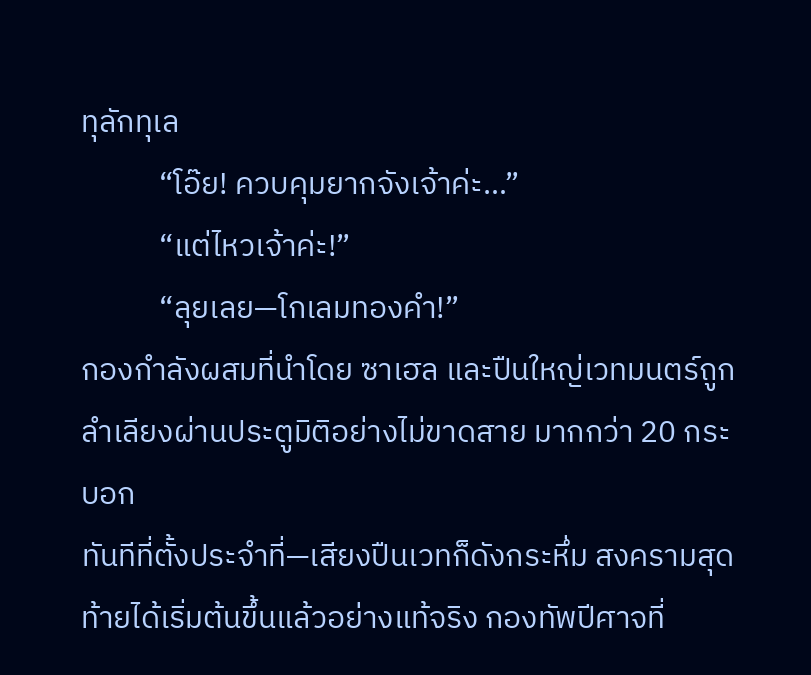ทุลักทุเล
           “โอ๊ย! ควบคุมยากจังเจ้าค่ะ…”
           “แต่ไหวเจ้าค่ะ!”
           “ลุยเลย—โกเลมทองคำ!”
กองกำลังผสมที่นำโดย ซาเฮล และปืนใหญ่เวทมนตร์ถูกลำเลียงผ่านประตูมิติอย่างไม่ขาดสาย มากกว่า 20 กระบอก
ทันทีที่ตั้งประจำที่—เสียงปืนเวทก็ดังกระหึ่ม สงครามสุดท้ายได้เริ่มต้นขึ้นแล้วอย่างแท้จริง กองทัพปีศาจที่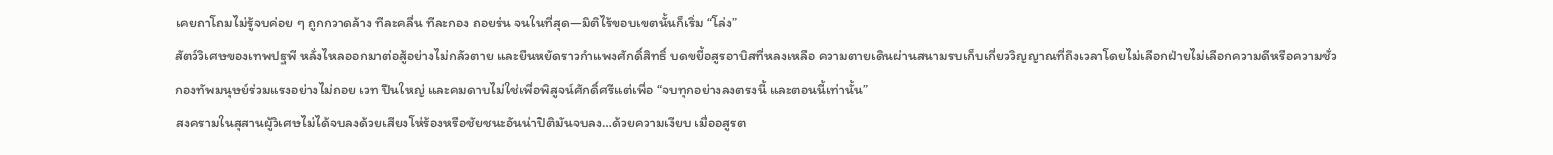เคยถาโถมไม่รู้จบค่อย ๆ ถูกกวาดล้าง ทีละคลื่น ทีละกอง ถอยร่น จนในที่สุด—มิติไร้ขอบเขตนั้นก็เริ่ม “โล่ง”
สัตว์วิเศษของเทพปฐพี หลั่งไหลออกมาต่อสู้อย่างไม่กลัวตาย และยืนหยัดราวกำแพงศักดิ์สิทธิ์ บดขยี้อสูรอาบิสที่หลงเหลือ ความตายเดินผ่านสนามรบเก็บเกี่ยววิญญาณที่ถึงเวลาโดยไม่เลือกฝ่ายไม่เลือกความดีหรือความชั่ว
กองทัพมนุษย์ร่วมแรงอย่างไม่ถอย เวท ปืนใหญ่ และคมดาบไม่ใช่เพื่อพิสูจน์ศักดิ์ศรีแต่เพื่อ “จบทุกอย่างลงตรงนี้ และตอนนี้เท่านั้น”
สงครามในสุสานผู้วิเศษไม่ได้จบลงด้วยเสียงโห่ร้องหรือชัยชนะอันน่าปิติมันจบลง…ด้วยความเงียบ เมื่ออสูรต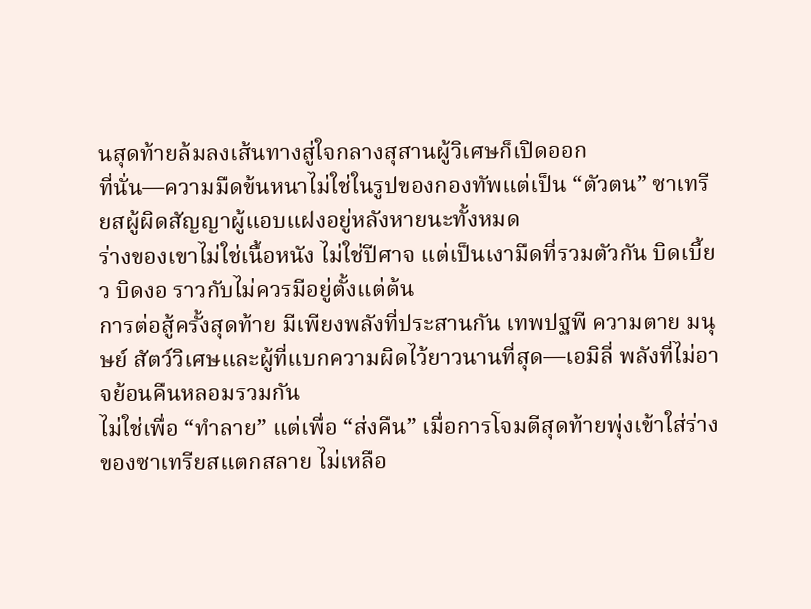นสุดท้ายล้มลงเส้นทางสู่ใจกลางสุสานผู้วิเศษก็เปิดออก
ที่นั่น—ความมืดข้นหนาไม่ใช่ในรูปของกองทัพแต่เป็น “ตัวตน” ซาเทรียสผู้ผิดสัญญาผู้แอบแฝงอยู่หลังหายนะทั้งหมด
ร่างของเขาไม่ใช่เนื้อหนัง ไม่ใช่ปีศาจ แต่เป็นเงามืดที่รวมตัวกัน บิดเบี้ยว บิดงอ ราวกับไม่ควรมีอยู่ตั้งแต่ต้น
การต่อสู้ครั้งสุดท้าย มีเพียงพลังที่ประสานกัน เทพปฐพี ความตาย มนุษย์ สัตว์วิเศษและผู้ที่แบกความผิดไว้ยาวนานที่สุด—เอมิลี่ พลังที่ไม่อาจย้อนคืนหลอมรวมกัน
ไม่ใช่เพื่อ “ทำลาย” แต่เพื่อ “ส่งคืน” เมื่อการโจมตีสุดท้ายพุ่งเข้าใส่ร่างของซาเทรียสแตกสลาย ไม่เหลือ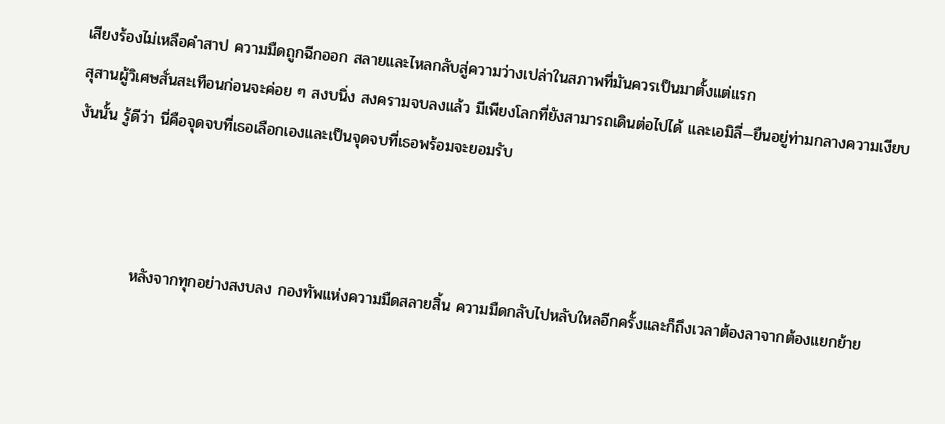เสียงร้องไม่เหลือคำสาป ความมืดถูกฉีกออก สลายและไหลกลับสู่ความว่างเปล่าในสภาพที่มันควรเป็นมาตั้งแต่แรก
สุสานผู้วิเศษสั่นสะเทือนก่อนจะค่อย ๆ สงบนิ่ง สงครามจบลงแล้ว มีเพียงโลกที่ยังสามารถเดินต่อไปได้ และเอมิลี่—ยืนอยู่ท่ามกลางความเงียบงันนั้น รู้ดีว่า นี่คือจุดจบที่เธอเลือกเองและเป็นจุดจบที่เธอพร้อมจะยอมรับ



           หลังจากทุกอย่างสงบลง กองทัพแห่งความมืดสลายสิ้น ความมืดกลับไปหลับใหลอีกครั้งและก็ถึงเวลาต้องลาจากต้องแยกย้าย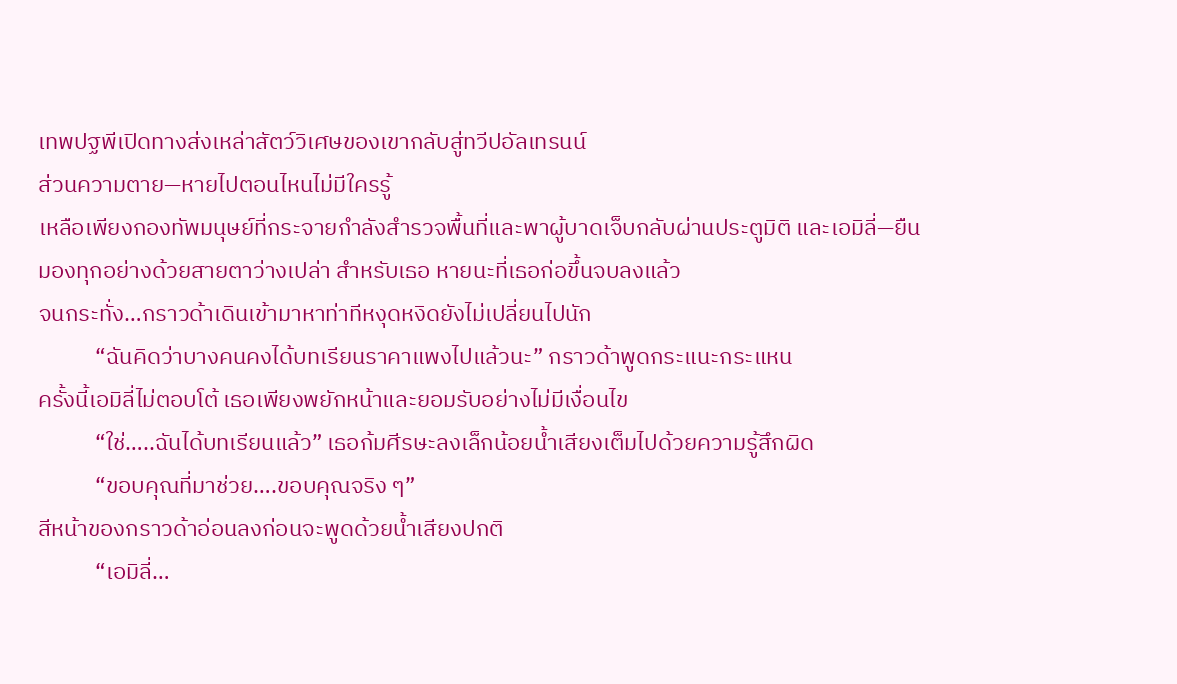เทพปฐพีเปิดทางส่งเหล่าสัตว์วิเศษของเขากลับสู่ทวีปอัลเทรนน์
ส่วนความตาย—หายไปตอนไหนไม่มีใครรู้
เหลือเพียงกองทัพมนุษย์ที่กระจายกำลังสำรวจพื้นที่และพาผู้บาดเจ็บกลับผ่านประตูมิติ และเอมิลี่—ยืนมองทุกอย่างด้วยสายตาว่างเปล่า สำหรับเธอ หายนะที่เธอก่อขึ้นจบลงแล้ว
จนกระทั่ง…กราวด้าเดินเข้ามาหาท่าทีหงุดหงิดยังไม่เปลี่ยนไปนัก
           “ฉันคิดว่าบางคนคงได้บทเรียนราคาแพงไปแล้วนะ” กราวด้าพูดกระแนะกระแหน
ครั้งนี้เอมิลี่ไม่ตอบโต้ เธอเพียงพยักหน้าและยอมรับอย่างไม่มีเงื่อนไข
           “ใช่…..ฉันได้บทเรียนแล้ว” เธอก้มศีรษะลงเล็กน้อยน้ำเสียงเต็มไปด้วยความรู้สึกผิด
           “ขอบคุณที่มาช่วย….ขอบคุณจริง ๆ”
สีหน้าของกราวด้าอ่อนลงก่อนจะพูดด้วยน้ำเสียงปกติ
           “เอมิลี่…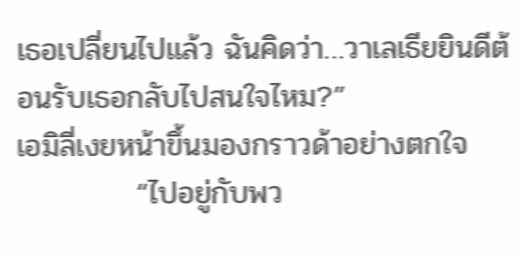เธอเปลี่ยนไปแล้ว ฉันคิดว่า…วาเลเธียยินดีต้อนรับเธอกลับไปสนใจไหม?”
เอมิลี่เงยหน้าขึ้นมองกราวด้าอย่างตกใจ
           “ไปอยู่กับพว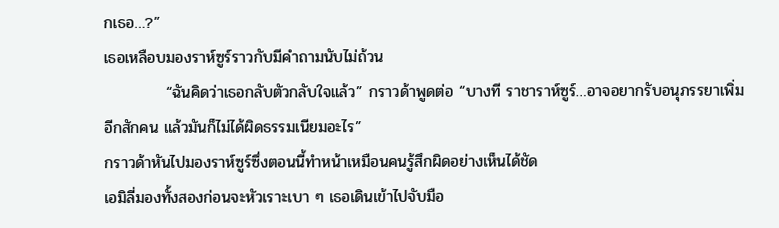กเธอ…?”
เธอเหลือบมองราห์ซูร์ราวกับมีคำถามนับไม่ถ้วน
           “ฉันคิดว่าเธอกลับตัวกลับใจแล้ว” กราวด้าพูดต่อ “บางที ราชาราห์ซูร์…อาจอยากรับอนุภรรยาเพิ่มอีกสักคน แล้วมันก็ไม่ได้ผิดธรรมเนียมอะไร”
กราวด้าหันไปมองราห์ซูร์ซึ่งตอนนี้ทำหน้าเหมือนคนรู้สึกผิดอย่างเห็นได้ชัด
เอมิลี่มองทั้งสองก่อนจะหัวเราะเบา ๆ เธอเดินเข้าไปจับมือ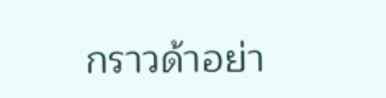กราวด้าอย่า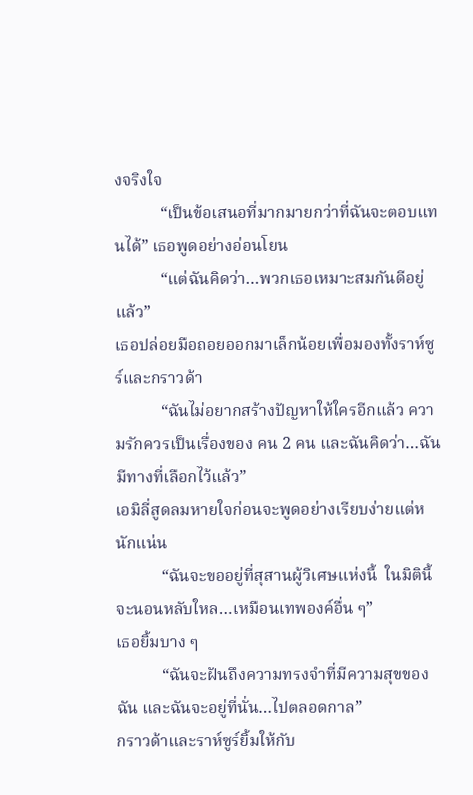งจริงใจ
           “เป็นข้อเสนอที่มากมายกว่าที่ฉันจะตอบแทนได้” เธอพูดอย่างอ่อนโยน
           “แต่ฉันคิดว่า…พวกเธอเหมาะสมกันดีอยู่แล้ว”
เธอปล่อยมือถอยออกมาเล็กน้อยเพื่อมองทั้งราห์ซูร์และกราวด้า
           “ฉันไม่อยากสร้างปัญหาให้ใครอีกแล้ว ความรักควรเป็นเรื่องของ คน 2 คน และฉันคิดว่า…ฉันมีทางที่เลือกไว้แล้ว”
เอมิลี่สูดลมหายใจก่อนจะพูดอย่างเรียบง่ายแต่หนักแน่น
           “ฉันจะขออยู่ที่สุสานผู้วิเศษแห่งนี้  ในมิตินี้  จะนอนหลับใหล…เหมือนเทพองค์อื่น ๆ”
เธอยิ้มบาง ๆ
           “ฉันจะฝันถึงความทรงจำที่มีความสุขของฉัน และฉันจะอยู่ที่นั่น…ไปตลอดกาล”
กราวด้าและราห์ซูร์ยิ้มให้กับ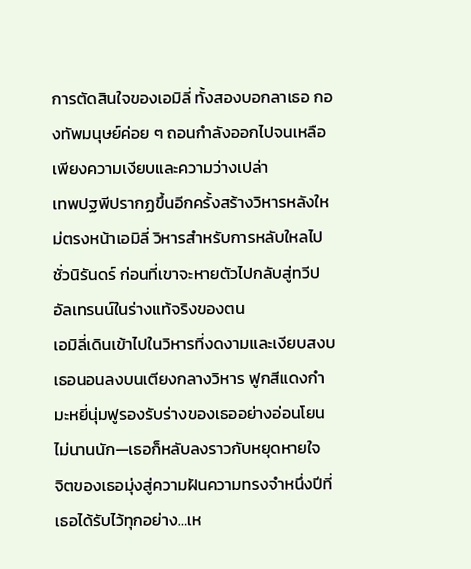การตัดสินใจของเอมิลี่ ทั้งสองบอกลาเธอ กองทัพมนุษย์ค่อย ๆ ถอนกำลังออกไปจนเหลือเพียงความเงียบและความว่างเปล่า
เทพปฐพีปรากฏขึ้นอีกครั้งสร้างวิหารหลังใหม่ตรงหน้าเอมิลี่ วิหารสำหรับการหลับใหลไปชั่วนิรันดร์ ก่อนที่เขาจะหายตัวไปกลับสู่ทวีปอัลเทรนน์ในร่างแท้จริงของตน
เอมิลี่เดินเข้าไปในวิหารที่งดงามและเงียบสงบ เธอนอนลงบนเตียงกลางวิหาร ฟูกสีแดงกำมะหยี่นุ่มฟูรองรับร่างของเธออย่างอ่อนโยน
ไม่นานนัก—เธอก็หลับลงราวกับหยุดหายใจ
จิตของเธอมุ่งสู่ความฝันความทรงจำหนึ่งปีที่เธอได้รับไว้ทุกอย่าง…เห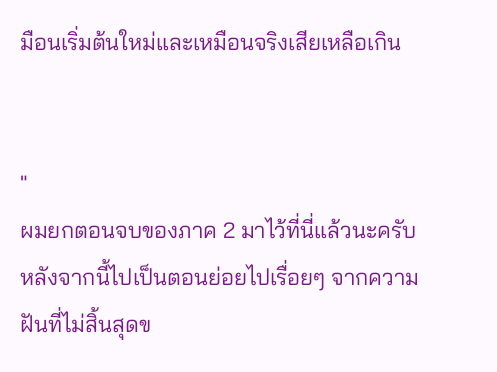มือนเริ่มต้นใหม่และเหมือนจริงเสียเหลือเกิน


"
ผมยกตอนจบของภาค 2 มาไว้ที่นี่แล้วนะครับ
หลังจากนี้ไปเป็นตอนย่อยไปเรื่อยๆ จากความฝันที่ไม่สิ้นสุดข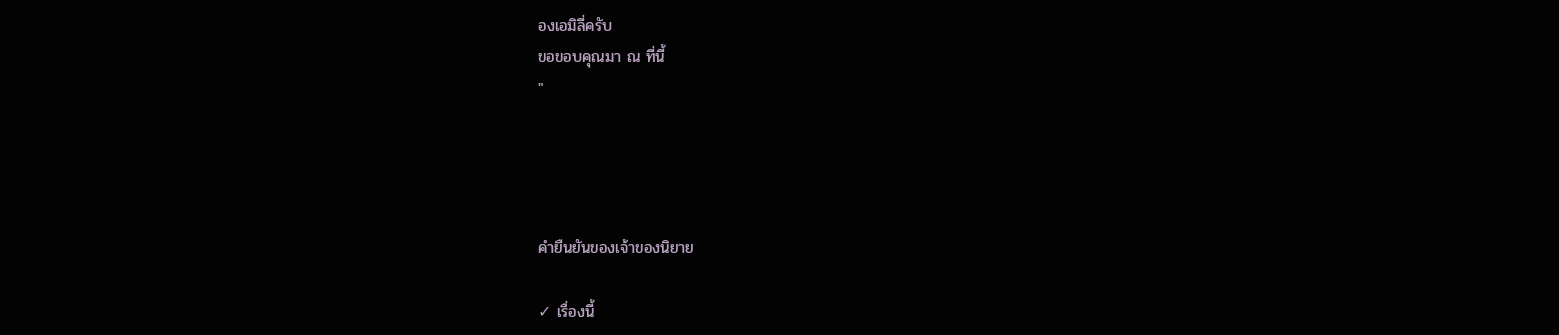องเอมิลี่ครับ
ขอขอบคุณมา ณ ที่นี้
"




คำยืนยันของเจ้าของนิยาย

✓ เรื่องนี้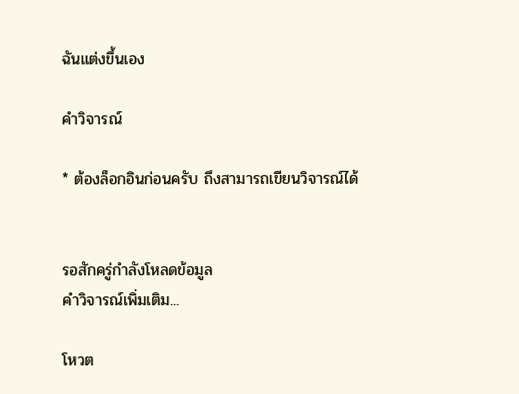ฉันแต่งขึ้นเอง

คำวิจารณ์

* ต้องล็อกอินก่อนครับ ถึงสามารถเขียนวิจารณ์ได้


รอสักครู่กำลังโหลดข้อมูล
คำวิจารณ์เพิ่มเติม...

โหวต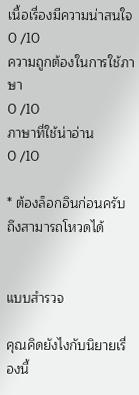เนื้อเรื่องมีความน่าสนใจ
0 /10
ความถูกต้องในการใช้ภาษา
0 /10
ภาษาที่ใช้น่าอ่าน
0 /10

* ต้องล็อกอินก่อนครับ ถึงสามารถโหวดได้


แบบสำรวจ

คุณคิดยังไงกับนิยายเรื่องนี้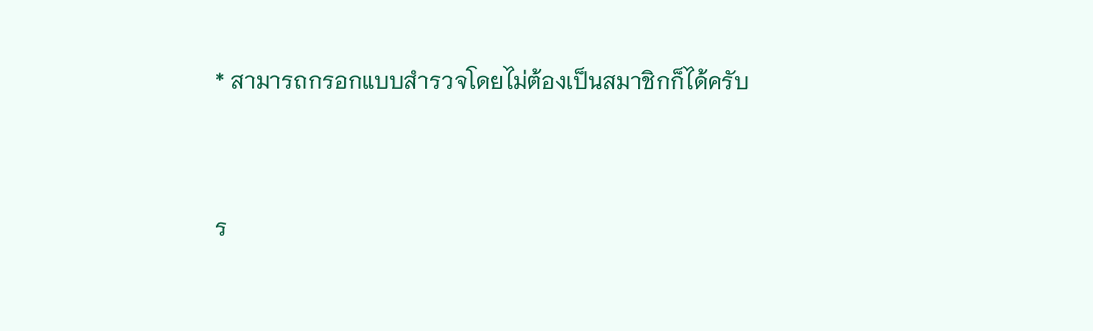* สามารถกรอกแบบสำรวจโดยไม่ต้องเป็นสมาชิกก็ได้ครับ




ร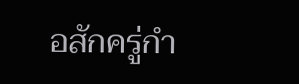อสักครู่กำ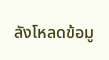ลังโหลดข้อมู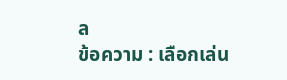ล
ข้อความ : เลือกเล่น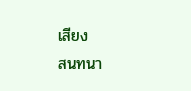เสียง
สนทนา